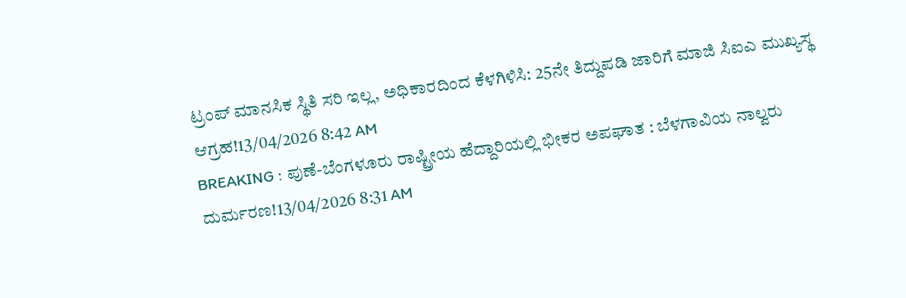ಟ್ರಂಪ್ ಮಾನಸಿಕ ಸ್ಥಿತಿ ಸರಿ ಇಲ್ಲ, ಅಧಿಕಾರದಿಂದ ಕೆಳಗಿಳಿಸಿ: 25ನೇ ತಿದ್ದುಪಡಿ ಜಾರಿಗೆ ಮಾಜಿ ಸಿಐಎ ಮುಖ್ಯಸ್ಥ ಆಗ್ರಹ!13/04/2026 8:42 AM
BREAKING : ಪುಣೆ-ಬೆಂಗಳೂರು ರಾಷ್ಟ್ರೀಯ ಹೆದ್ದಾರಿಯಲ್ಲಿ ಭೀಕರ ಅಪಘಾತ : ಬೆಳಗಾವಿಯ ನಾಲ್ವರು ದುರ್ಮರಣ!13/04/2026 8:31 AM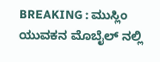BREAKING : ಮುಸ್ಲಿಂ ಯುವಕನ ಮೊಬೈಲ್ ನಲ್ಲಿ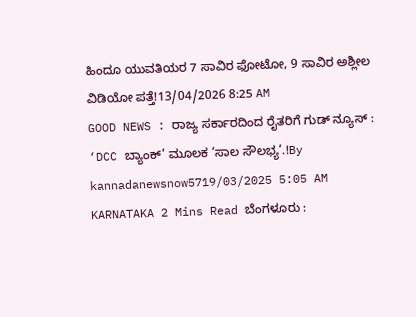ಹಿಂದೂ ಯುವತಿಯರ 7 ಸಾವಿರ ಫೋಟೋ, 9 ಸಾವಿರ ಅಶ್ಲೀಲ ವಿಡಿಯೋ ಪತ್ತೆ!13/04/2026 8:25 AM
GOOD NEWS : ರಾಜ್ಯ ಸರ್ಕಾರದಿಂದ ರೈತರಿಗೆ ಗುಡ್ ನ್ಯೂಸ್ : ‘DCC ಬ್ಯಾಂಕ್’ ಮೂಲಕ ‘ಸಾಲ ಸೌಲಭ್ಯ’.!By kannadanewsnow5719/03/2025 5:05 AM KARNATAKA 2 Mins Read ಬೆಂಗಳೂರು :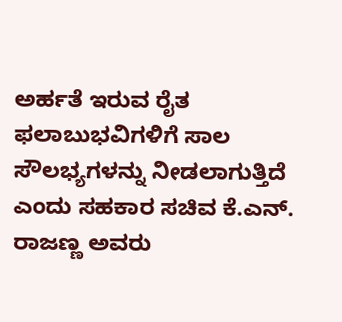ಅರ್ಹತೆ ಇರುವ ರೈತ ಫಲಾಬುಭವಿಗಳಿಗೆ ಸಾಲ ಸೌಲಭ್ಯಗಳನ್ನು ನೀಡಲಾಗುತ್ತಿದೆ ಎಂದು ಸಹಕಾರ ಸಚಿವ ಕೆ.ಎನ್. ರಾಜಣ್ಣ ಅವರು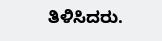ತಿಳಿಸಿದರು.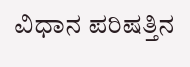ವಿಧಾನ ಪರಿಷತ್ತಿನ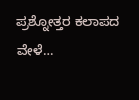ಪ್ರಶ್ನೋತ್ತರ ಕಲಾಪದ ವೇಳೆ…